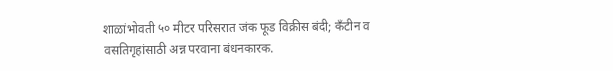शाळांभोवती ५० मीटर परिसरात जंक फूड विक्रीस बंदी; कँटीन व वसतिगृहांसाठी अन्न परवाना बंधनकारक.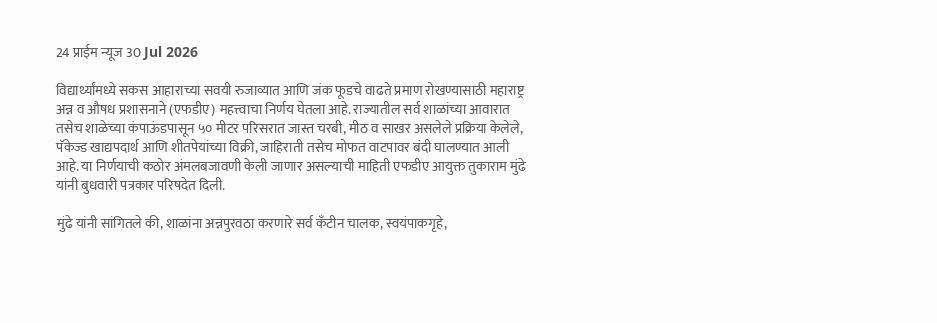24 प्राईम न्यूज 30 Jul 2026

विद्यार्थ्यांमध्ये सकस आहाराच्या सवयी रुजाव्यात आणि जंक फूडचे वाढते प्रमाण रोखण्यासाठी महाराष्ट्र अन्न व औषध प्रशासनाने (एफडीए) महत्त्वाचा निर्णय घेतला आहे. राज्यातील सर्व शाळांच्या आवारात तसेच शाळेच्या कंपाऊंडपासून ५० मीटर परिसरात जास्त चरबी, मीठ व साखर असलेले प्रक्रिया केलेले, पॅकेज्ड खाद्यपदार्थ आणि शीतपेयांच्या विक्री, जाहिराती तसेच मोफत वाटपावर बंदी घालण्यात आली आहे. या निर्णयाची कठोर अंमलबजावणी केली जाणार असल्याची माहिती एफडीए आयुक्त तुकाराम मुंढे यांनी बुधवारी पत्रकार परिषदेत दिली.

मुंढे यांनी सांगितले की, शाळांना अन्नपुरवठा करणारे सर्व कँटीन चालक, स्वयंपाकगृहे,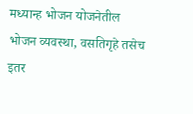मध्यान्ह भोजन योजनेतील भोजन व्यवस्था, वसतिगृहे तसेच इतर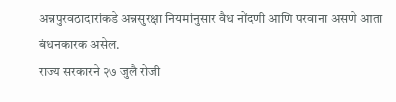अन्नपुरवठादारांकडे अन्नसुरक्षा नियमांनुसार वैध नोंदणी आणि परवाना असणे आता बंधनकारक असेल.
राज्य सरकारने २७ जुलै रोजी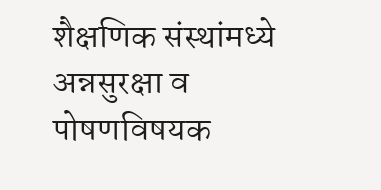शैक्षणिक संस्थांमध्ये अन्नसुरक्षा व पोषणविषयक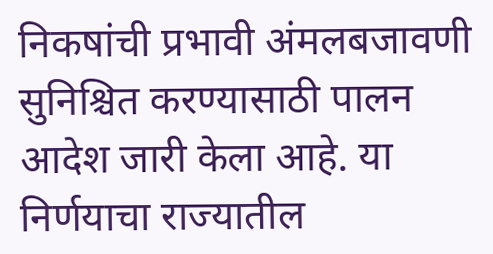निकषांची प्रभावी अंमलबजावणी सुनिश्चित करण्यासाठी पालन आदेश जारी केला आहे. या निर्णयाचा राज्यातील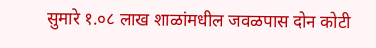सुमारे १.०८ लाख शाळांमधील जवळपास दोन कोटी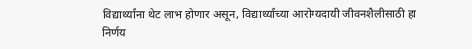विद्यार्थ्यांना थेट लाभ होणार असून, विद्यार्थ्यांच्या आरोग्यदायी जीवनशैलीसाठी हा निर्णय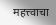महत्त्वाचा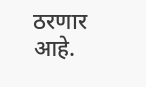ठरणार आहे.